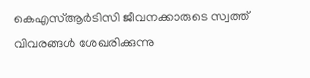കെഎസ്ആർടിസി ജീവനക്കാരുടെ സ്വത്ത് വിവരങ്ങൾ ശേഖരിക്കുന്നു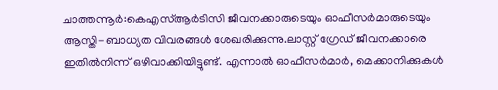ചാത്തന്നൂർ:കെഎസ്ആർടിസി ജീവനക്കാരുടെയും ഓഫീസർമാരുടെയും ആസ്തി-ബാധ്യത വിവരങ്ങൾ ശേഖരിക്കുന്നു.ലാസ്റ്റ് ഗ്രേഡ് ജീവനക്കാരെ ഇതിൽനിന്ന് ഒഴിവാക്കിയിട്ടുണ്ട്. എന്നാൽ ഓഫീസർമാർ, മെക്കാനിക്കുകൾ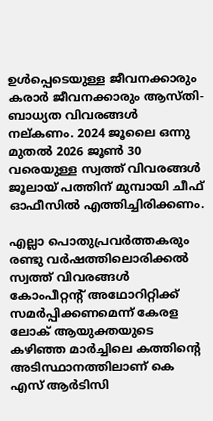ഉൾപ്പെടെയുള്ള ജീവനക്കാരും കരാർ ജീവനക്കാരും ആസ്തി-ബാധ്യത വിവരങ്ങൾ നല്കണം. 2024 ജൂലൈ ഒന്നു മുതൽ 2026 ജൂൺ 30 വരെയുള്ള സ്വത്ത് വിവരങ്ങൾ ജൂലായ് പത്തിന് മുമ്പായി ചീഫ് ഓഫീസിൽ എത്തിച്ചിരിക്കണം.

എല്ലാ പൊതുപ്രവർത്തകരും രണ്ടു വർഷത്തിലൊരിക്കൽ സ്വത്ത് വിവരങ്ങൾ കോംപീറ്റന്‍റ് അഥോറിറ്റിക്ക് സമർപ്പിക്കണമെന്ന് കേരള ലോക് ആയുക്തയുടെ കഴിഞ്ഞ മാർച്ചിലെ കത്തിന്‍റെ അടിസ്ഥാനത്തിലാണ് കെ എസ് ആർടിസി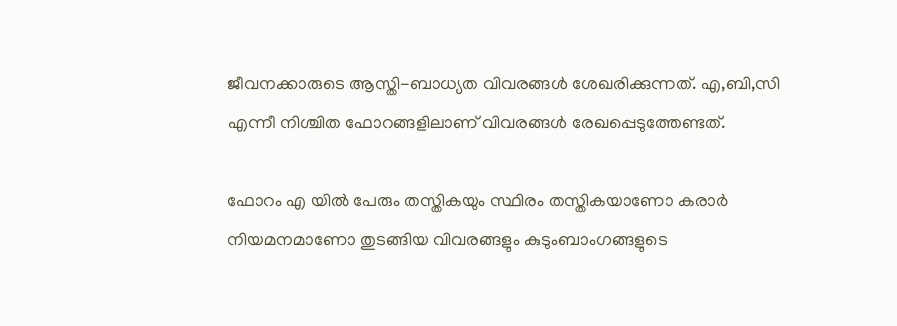ജീവനക്കാരുടെ ആസ്തി-ബാധ്യത വിവരങ്ങൾ ശേഖരിക്കുന്നത്. എ,ബി,സി എന്നീ നിശ്ചിത ഫോറങ്ങളിലാണ് വിവരങ്ങൾ രേഖപ്പെടുത്തേണ്ടത്.

ഫോറം എ യിൽ പേരും തസ്തികയും സ്ഥിരം തസ്തികയാണോ കരാർ നിയമനമാണോ തുടങ്ങിയ വിവരങ്ങളും കുടുംബാംഗങ്ങളുടെ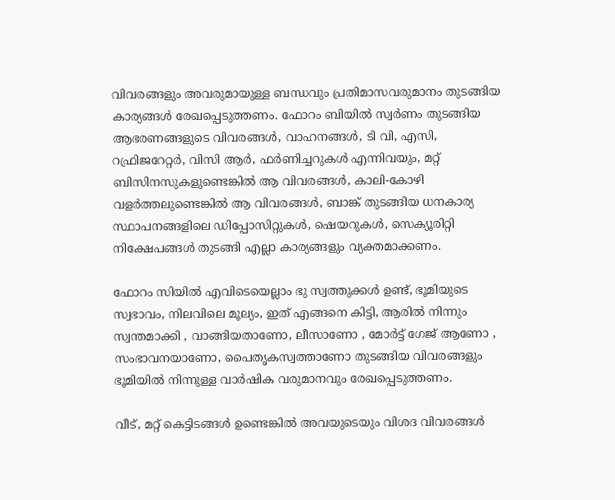വിവരങ്ങളും അവരുമായുള്ള ബന്ധവും പ്രതിമാസവരുമാനം തുടങ്ങിയ കാര്യങ്ങൾ രേഖപ്പെടുത്തണം. ഫോറം ബിയിൽ സ്വർണം തുടങ്ങിയ ആഭരണങ്ങളുടെ വിവരങ്ങൾ, വാഹനങ്ങൾ, ടി വി, എസി, റഫ്രിജറേറ്റർ, വിസി ആർ, ഫർണിച്ചറുകൾ എന്നിവയും, മറ്റ് ബിസിനസുകളുണ്ടെങ്കിൽ ആ വിവരങ്ങൾ, കാലി-കോഴി വളർത്തലുണ്ടെങ്കിൽ ആ വിവരങ്ങൾ, ബാങ്ക് തുടങ്ങിയ ധനകാര്യ സ്ഥാപനങ്ങളിലെ ഡിപ്പോസിറ്റുകൾ, ഷെയറുകൾ, സെക്യൂരിറ്റി നിക്ഷേപങ്ങൾ തുടങ്ങി എല്ലാ കാര്യങ്ങളും വ്യക്തമാക്കണം.

ഫോറം സിയിൽ എവിടെയെല്ലാം ഭു സ്വത്തുക്കൾ ഉണ്ട്, ഭൂമിയുടെ സ്വഭാവം, നിലവിലെ മൂല്യം, ഇത് എങ്ങനെ കിട്ടി, ആരിൽ നിന്നും സ്വന്തമാക്കി , വാങ്ങിയതാണോ, ലീസാണോ , മോർട്ട് ഗേജ് ആണോ , സംഭാവനയാണോ, പൈതൃകസ്വത്താണോ തുടങ്ങിയ വിവരങ്ങളും ഭൂമിയിൽ നിന്നുള്ള വാർഷിക വരുമാനവും രേഖപ്പെടുത്തണം.

വീട്, മറ്റ് കെട്ടിടങ്ങൾ ഉണ്ടെങ്കിൽ അവയുടെയും വിശദ വിവരങ്ങൾ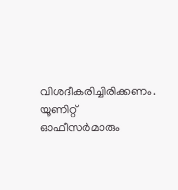വിശദീകരിച്ചിരിക്കണം. യൂണിറ്റ് ഓഫീസർമാരും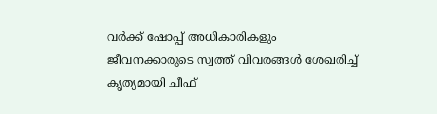വർക്ക് ഷോപ്പ് അധികാരികളും ജീവനക്കാരുടെ സ്വത്ത് വിവരങ്ങൾ ശേഖരിച്ച് കൃത്യമായി ചീഫ്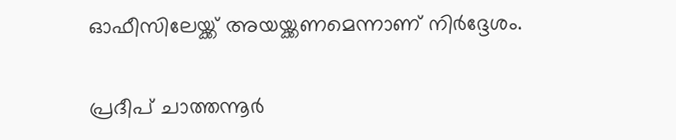ഓഫീസിലേയ്ക്ക് അയയ്ക്കണമെന്നാണ് നിർദ്ദേശം.

പ്രദീപ് ചാത്തന്നൂർ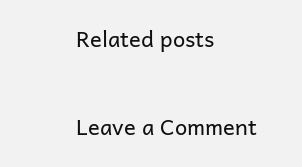Related posts

Leave a Comment